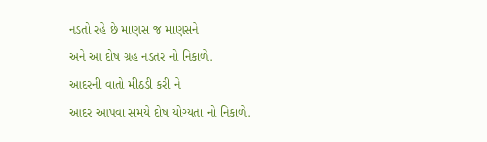નડતો રહે છે માણસ જ માણસને
અને આ દોષ ગ્રહ નડતર નો નિકાળે.
આદરની વાતો મીઠડી કરી ને
આદર આપવા સમયે દોષ યોગ્યતા નો નિકાળે.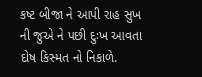કષ્ટ બીજા ને આપી રાહ સુખ ની જુએ ને પછી દુઃખ આવતા દોષ કિસ્મત નો નિકાળે.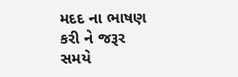મદદ ના ભાષણ કરી ને જરૂર સમયે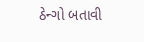ઠેન્ગો બતાવી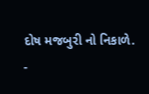દોષ મજબુરી નો નિકાળે.
-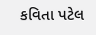કવિતા પટેલ